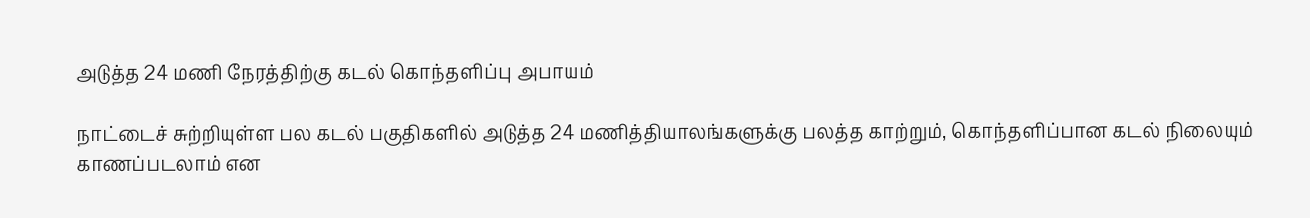அடுத்த 24 மணி நேரத்திற்கு கடல் கொந்தளிப்பு அபாயம்

நாட்டைச் சுற்றியுள்ள பல கடல் பகுதிகளில் அடுத்த 24 மணித்தியாலங்களுக்கு பலத்த காற்றும், கொந்தளிப்பான கடல் நிலையும் காணப்படலாம் என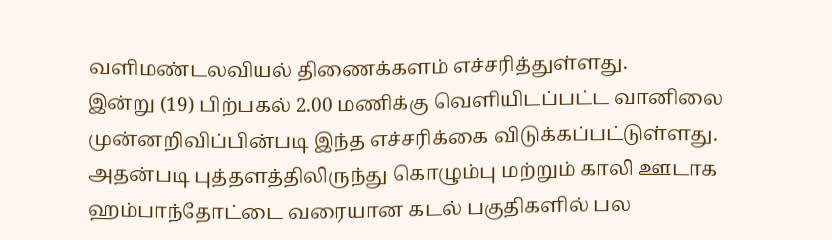வளிமண்டலவியல் திணைக்களம் எச்சரித்துள்ளது.
இன்று (19) பிற்பகல் 2.00 மணிக்கு வெளியிடப்பட்ட வானிலை முன்னறிவிப்பின்படி இந்த எச்சரிக்கை விடுக்கப்பட்டுள்ளது.
அதன்படி புத்தளத்திலிருந்து கொழும்பு மற்றும் காலி ஊடாக ஹம்பாந்தோட்டை வரையான கடல் பகுதிகளில் பல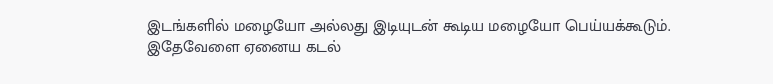இடங்களில் மழையோ அல்லது இடியுடன் கூடிய மழையோ பெய்யக்கூடும்.
இதேவேளை ஏனைய கடல்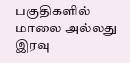பகுதிகளில் மாலை அல்லது இரவு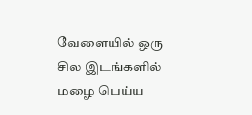வேளையில் ஒரு சில இடங்களில் மழை பெய்ய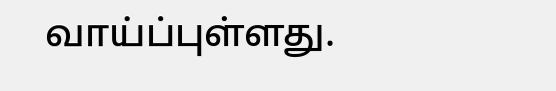வாய்ப்புள்ளது.